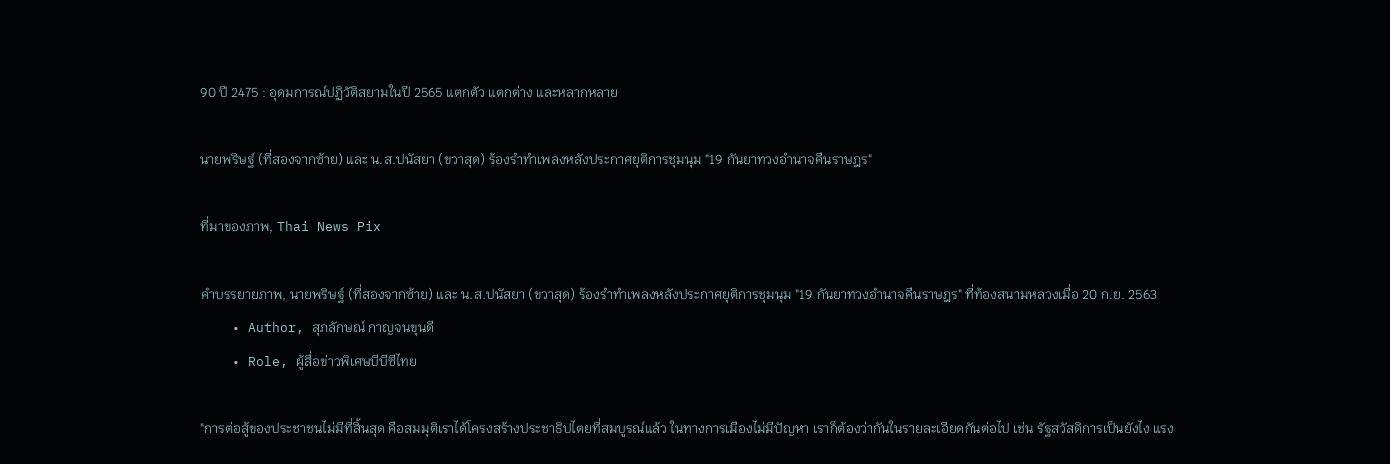90 ปี 2475 : อุดมการณ์ปฏิวัติสยามในปี 2565 แตกตัว แตกต่าง และหลากหลาย

นายพริษฐ์ (ที่สองจากซ้าย) และ น.ส.ปนัสยา (ขวาสุด) ร้องรำทำเพลงหลังประกาศยุติการชุมนุม "19 กันยาทวงอำนาจคืนราษฎร"

ที่มาของภาพ, Thai News Pix

คำบรรยายภาพ, นายพริษฐ์ (ที่สองจากซ้าย) และ น.ส.ปนัสยา (ขวาสุด) ร้องรำทำเพลงหลังประกาศยุติการชุมนุม "19 กันยาทวงอำนาจคืนราษฎร" ที่ท้องสนามหลวงเมื่อ 20 ก.ย. 2563
    • Author, สุภลักษณ์ กาญจนขุนดี
    • Role, ผู้สื่อข่าวพิเศษบีบีซีไทย

"การต่อสู้ของประชาชนไม่มีที่สิ้นสุด คือสมมุติเราได้โครงสร้างประชาธิปไตยที่สมบูรณ์แล้ว ในทางการเมืองไม่มีปัญหา เราก็ต้องว่ากันในรายละเอียดกันต่อไป เช่น รัฐสวัสดิการเป็นยังไง แรง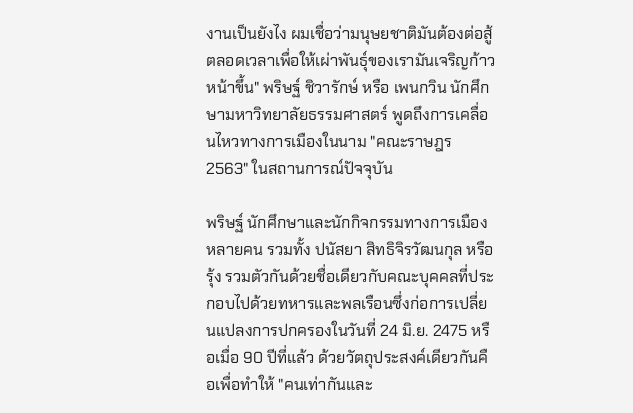งานเป็นยังไง ผมเชื่อว่ามนุษยชาติมันต้องต่อสู้ตลอดเวลาเพื่อให้เผ่าพันธุ์ของเรามันเจริญก้าวหน้าขึ้น" พริษฐ์ ชิวารักษ์ หรือ เพนกวิน นักศึกษามหาวิทยาลัยธรรมศาสตร์ พูดถึงการเคลื่อนไหวทางการเมืองในนาม "คณะราษฎร 2563" ในสถานการณ์ปัจจุบัน

พริษฐ์ นักศึกษาและนักกิจกรรมทางการเมืองหลายคน รวมทั้ง ปนัสยา สิทธิจิรวัฒนกุล หรือ รุ้ง รวมตัวกันด้วยชื่อเดียวกับคณะบุคคลที่ประกอบไปด้วยทหารและพลเรือนซึ่งก่อการเปลี่ยนแปลงการปกครองในวันที่ 24 มิ.ย. 2475 หรือเมื่อ 90 ปีที่แล้ว ด้วยวัตถุประสงค์เดียวกันคือเพื่อทำให้ "คนเท่ากันและ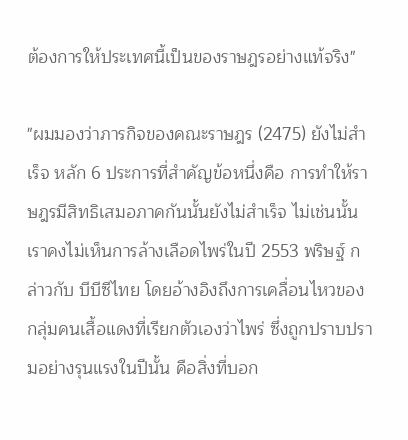ต้องการให้ประเทศนี้เป็นของราษฎรอย่างแท้จริง"

"ผมมองว่าภารกิจของคณะราษฎร (2475) ยังไม่สำเร็จ หลัก 6 ประการที่สำคัญข้อหนึ่งคือ การทำให้ราษฎรมีสิทธิเสมอภาคกันนั้นยังไม่สำเร็จ ไม่เช่นนั้นเราคงไม่เห็นการล้างเลือดไพร่ในปี 2553 พริษฐ์ กล่าวกับ บีบีซีไทย โดยอ้างอิงถึงการเคลื่อนไหวของกลุ่มคนเสื้อแดงที่เรียกตัวเองว่าไพร่ ซึ่งถูกปราบปรามอย่างรุนแรงในปีนั้น คือสิ่งที่บอก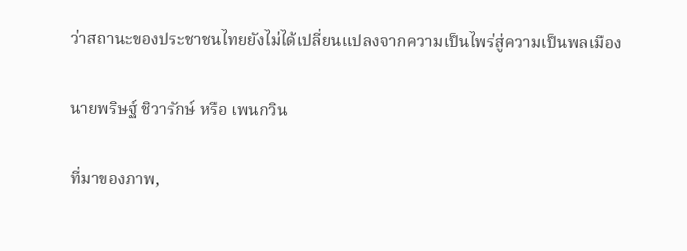ว่าสถานะของประชาชนไทยยังไม่ได้เปลี่ยนแปลงจากความเป็นไพร่สู่ความเป็นพลเมือง

นายพริษฐ์ ชิวารักษ์ หรือ เพนกวิน

ที่มาของภาพ,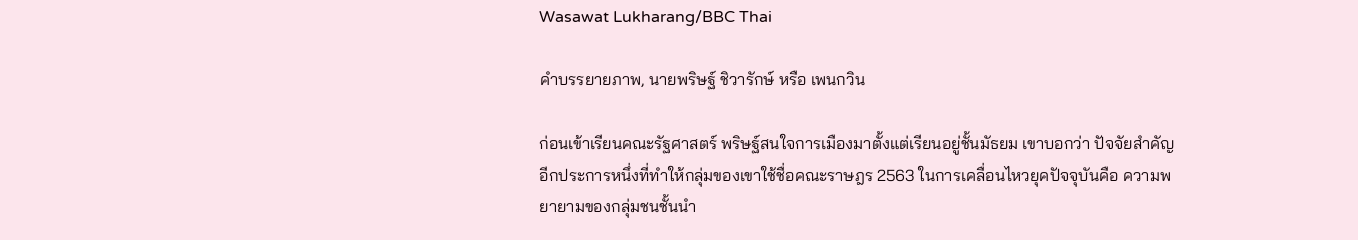Wasawat Lukharang/BBC Thai

คำบรรยายภาพ, นายพริษฐ์ ชิวารักษ์ หรือ เพนกวิน

ก่อนเข้าเรียนคณะรัฐศาสตร์ พริษฐ์สนใจการเมืองมาตั้งแต่เรียนอยู่ชั้นมัธยม เขาบอกว่า ปัจจัยสำคัญอีกประการหนึ่งที่ทำให้กลุ่มของเขาใช้ชื่อคณะราษฎร 2563 ในการเคลื่อนไหวยุคปัจจุบันคือ ความพยายามของกลุ่มชนชั้นนำ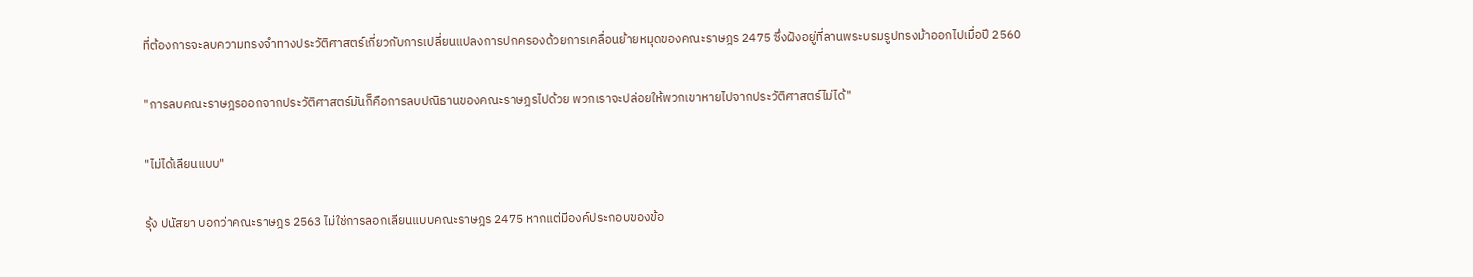ที่ต้องการจะลบความทรงจำทางประวัติศาสตร์เกี่ยวกับการเปลี่ยนแปลงการปกครองด้วยการเคลื่อนย้ายหมุดของคณะราษฎร 2475 ซึ่งฝังอยู่ที่ลานพระบรมรูปทรงม้าออกไปเมื่อปี 2560

"การลบคณะราษฎรออกจากประวัติศาสตร์มันก็คือการลบปณิธานของคณะราษฎรไปด้วย พวกเราจะปล่อยให้พวกเขาหายไปจากประวัติศาสตร์ไม่ได้"

"ไม่ได้เลียนแบบ"

รุ้ง ปนัสยา บอกว่าคณะราษฎร 2563 ไม่ใช่การลอกเลียนแบบคณะราษฎร 2475 หากแต่มีองค์ประกอบของข้อ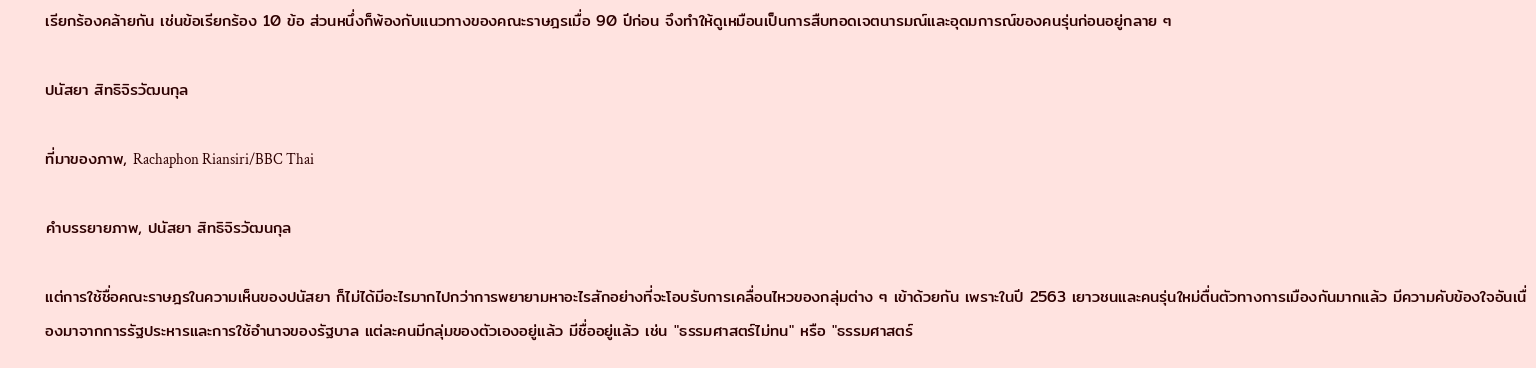เรียกร้องคล้ายกัน เช่นข้อเรียกร้อง 10 ข้อ ส่วนหนึ่งก็พ้องกับแนวทางของคณะราษฎรเมื่อ 90 ปีก่อน จึงทำให้ดูเหมือนเป็นการสืบทอดเจตนารมณ์และอุดมการณ์ของคนรุ่นก่อนอยู่กลาย ๆ

ปนัสยา สิทธิจิรวัฒนกุล

ที่มาของภาพ, Rachaphon Riansiri/BBC Thai

คำบรรยายภาพ, ปนัสยา สิทธิจิรวัฒนกุล

แต่การใช้ชื่อคณะราษฎรในความเห็นของปนัสยา ก็ไม่ได้มีอะไรมากไปกว่าการพยายามหาอะไรสักอย่างที่จะโอบรับการเคลื่อนไหวของกลุ่มต่าง ๆ เข้าด้วยกัน เพราะในปี 2563 เยาวชนและคนรุ่นใหม่ตื่นตัวทางการเมืองกันมากแล้ว มีความคับข้องใจอันเนื่องมาจากการรัฐประหารและการใช้อำนาจของรัฐบาล แต่ละคนมีกลุ่มของตัวเองอยู่แล้ว มีชื่ออยู่แล้ว เช่น "ธรรมศาสตร์ไม่ทน" หรือ "ธรรมศาสตร์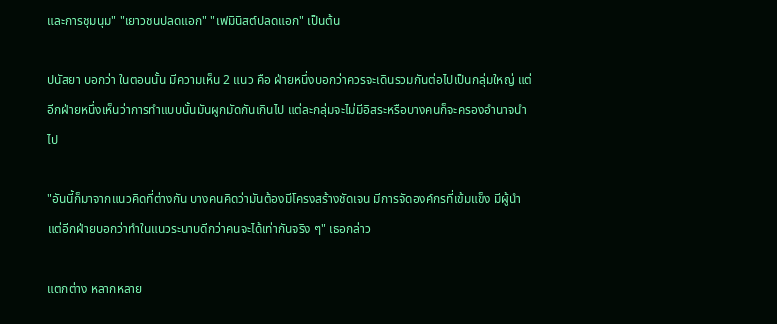และการชุมนุม" "เยาวชนปลดแอก" "เฟมินิสต์ปลดแอก" เป็นต้น

ปนัสยา บอกว่า ในตอนนั้น มีความเห็น 2 แนว คือ ฝ่ายหนึ่งบอกว่าควรจะเดินรวมกันต่อไปเป็นกลุ่มใหญ่ แต่อีกฝ่ายหนึ่งเห็นว่าการทำแบบนั้นมันผูกมัดกันเกินไป แต่ละกลุ่มจะไม่มีอิสระหรือบางคนก็จะครองอำนาจนำไป

"อันนี้ก็มาจากแนวคิดที่ต่างกัน บางคนคิดว่ามันต้องมีโครงสร้างชัดเจน มีการจัดองค์กรที่เข้มแข็ง มีผู้นำ แต่อีกฝ่ายบอกว่าทำในแนวระนาบดีกว่าคนจะได้เท่ากันจริง ๆ" เธอกล่าว

แตกต่าง หลากหลาย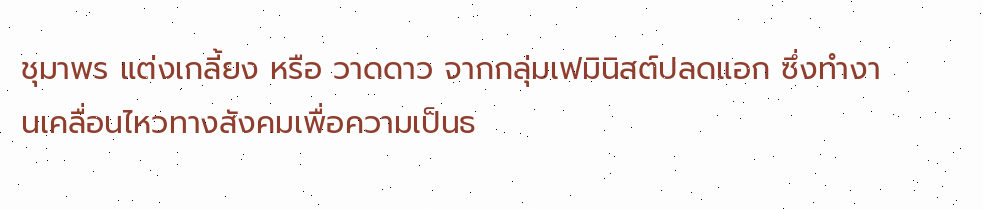ชุมาพร แต่งเกลี้ยง หรือ วาดดาว จากกลุ่มเฟมินิสต์ปลดแอก ซึ่งทำงานเคลื่อนไหวทางสังคมเพื่อความเป็นธ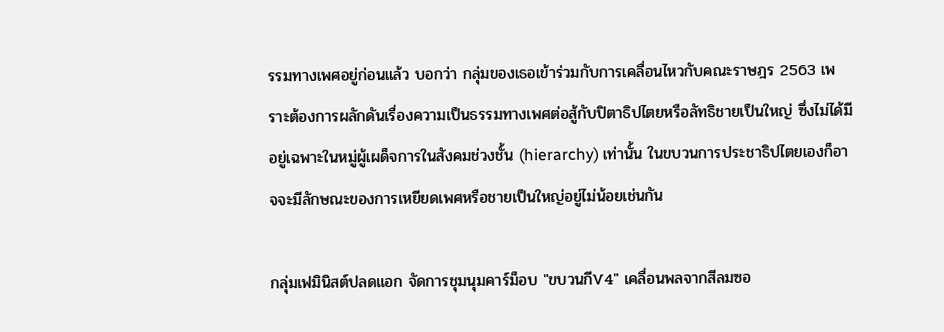รรมทางเพศอยู่ก่อนแล้ว บอกว่า กลุ่มของเธอเข้าร่วมกับการเคลื่อนไหวกับคณะราษฎร 2563 เพราะต้องการผลักดันเรื่องความเป็นธรรมทางเพศต่อสู้กับปิตาธิปไตยหรือลัทธิชายเป็นใหญ่ ซึ่งไม่ได้มีอยู่เฉพาะในหมู่ผู้เผด็จการในสังคมช่วงชั้น (hierarchy) เท่านั้น ในขบวนการประชาธิปไตยเองก็อาจจะมีลักษณะของการเหยียดเพศหรือชายเป็นใหญ่อยู่ไม่น้อยเช่นกัน

กลุ่มเฟมินิสต์ปลดแอก จัดการชุมนุมคาร์ม็อบ "ขบวนกีV4" เคลื่อนพลจากสีลมซอ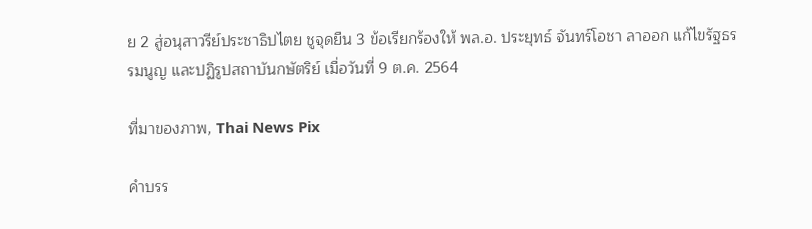ย 2 สู่อนุสาวรีย์ประชาธิปไตย ชูจุดยืน 3 ข้อเรียกร้องให้ พล.อ. ประยุทธ์ จันทร์โอชา ลาออก แก้ไขรัฐธรรมนูญ และปฏิรูปสถาบันกษัตริย์ เมื่อวันที่ 9 ต.ค. 2564

ที่มาของภาพ, Thai News Pix

คำบรร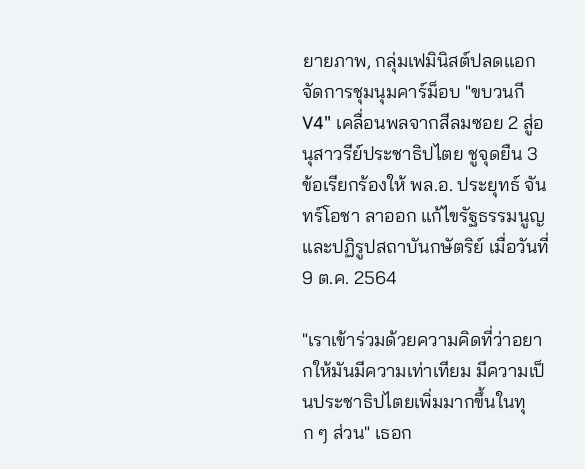ยายภาพ, กลุ่มเฟมินิสต์ปลดแอก จัดการชุมนุมคาร์ม็อบ "ขบวนกีV4" เคลื่อนพลจากสีลมซอย 2 สู่อนุสาวรีย์ประชาธิปไตย ชูจุดยืน 3 ข้อเรียกร้องให้ พล.อ. ประยุทธ์ จันทร์โอชา ลาออก แก้ไขรัฐธรรมนูญ และปฏิรูปสถาบันกษัตริย์ เมื่อวันที่ 9 ต.ค. 2564

"เราเข้าร่วมด้วยความคิดที่ว่าอยากให้มันมีความเท่าเทียม มีความเป็นประชาธิปไตยเพิ่มมากขึ้นในทุก ๆ ส่วน" เธอก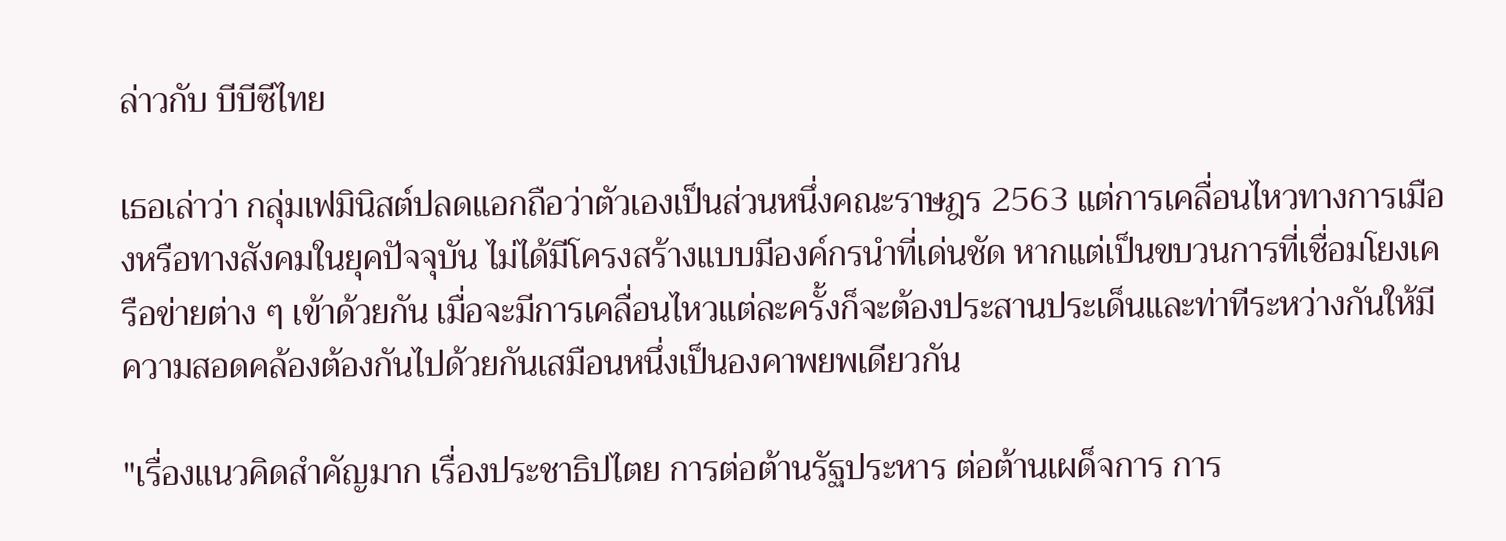ล่าวกับ บีบีซีไทย

เธอเล่าว่า กลุ่มเฟมินิสต์ปลดแอกถือว่าตัวเองเป็นส่วนหนึ่งคณะราษฎร 2563 แต่การเคลื่อนไหวทางการเมืองหรือทางสังคมในยุคปัจจุบัน ไม่ได้มีโครงสร้างแบบมีองค์กรนำที่เด่นชัด หากแต่เป็นขบวนการที่เชื่อมโยงเครือข่ายต่าง ๆ เข้าด้วยกัน เมื่อจะมีการเคลื่อนไหวแต่ละครั้งก็จะต้องประสานประเด็นและท่าทีระหว่างกันให้มีความสอดคล้องต้องกันไปด้วยกันเสมือนหนึ่งเป็นองคาพยพเดียวกัน

"เรื่องแนวคิดสำคัญมาก เรื่องประชาธิปไตย การต่อต้านรัฐประหาร ต่อต้านเผด็จการ การ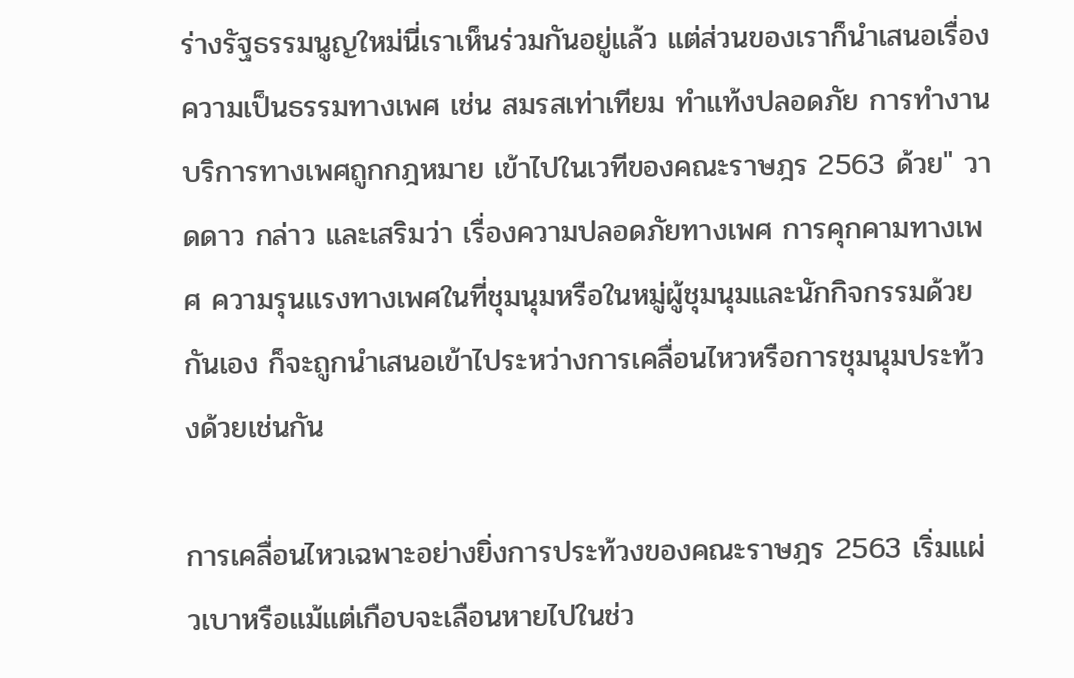ร่างรัฐธรรมนูญใหม่นี่เราเห็นร่วมกันอยู่แล้ว แต่ส่วนของเราก็นำเสนอเรื่องความเป็นธรรมทางเพศ เช่น สมรสเท่าเทียม ทำแท้งปลอดภัย การทำงานบริการทางเพศถูกกฎหมาย เข้าไปในเวทีของคณะราษฎร 2563 ด้วย" วาดดาว กล่าว และเสริมว่า เรื่องความปลอดภัยทางเพศ การคุกคามทางเพศ ความรุนแรงทางเพศในที่ชุมนุมหรือในหมู่ผู้ชุมนุมและนักกิจกรรมด้วยกันเอง ก็จะถูกนำเสนอเข้าไประหว่างการเคลื่อนไหวหรือการชุมนุมประท้วงด้วยเช่นกัน

การเคลื่อนไหวเฉพาะอย่างยิ่งการประท้วงของคณะราษฎร 2563 เริ่มแผ่วเบาหรือแม้แต่เกือบจะเลือนหายไปในช่ว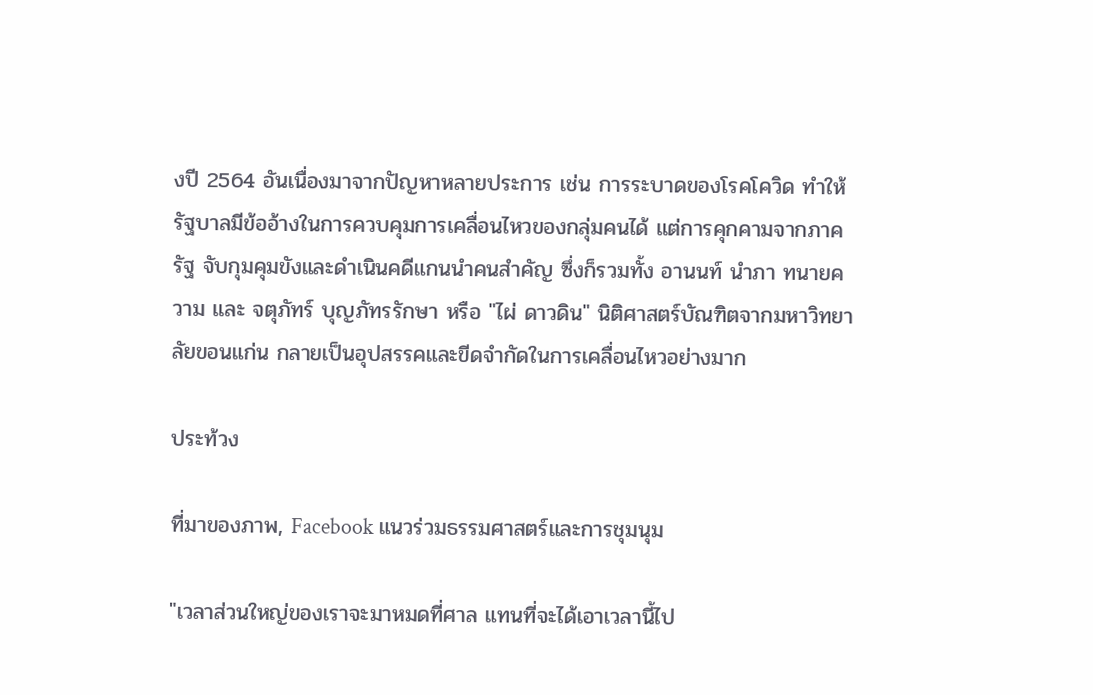งปี 2564 อันเนื่องมาจากปัญหาหลายประการ เช่น การระบาดของโรคโควิด ทำให้รัฐบาลมีข้ออ้างในการควบคุมการเคลื่อนไหวของกลุ่มคนได้ แต่การคุกคามจากภาครัฐ จับกุมคุมขังและดำเนินคดีแกนนำคนสำคัญ ซึ่งก็รวมทั้ง อานนท์ นำภา ทนายความ และ จตุภัทร์ บุญภัทรรักษา หรือ "ไผ่ ดาวดิน" นิติศาสตร์บัณฑิตจากมหาวิทยาลัยขอนแก่น กลายเป็นอุปสรรคและขีดจำกัดในการเคลื่อนไหวอย่างมาก

ประท้วง

ที่มาของภาพ, Facebook แนวร่วมธรรมศาสตร์และการชุมนุม

"เวลาส่วนใหญ่ของเราจะมาหมดที่ศาล แทนที่จะได้เอาเวลานี้ไป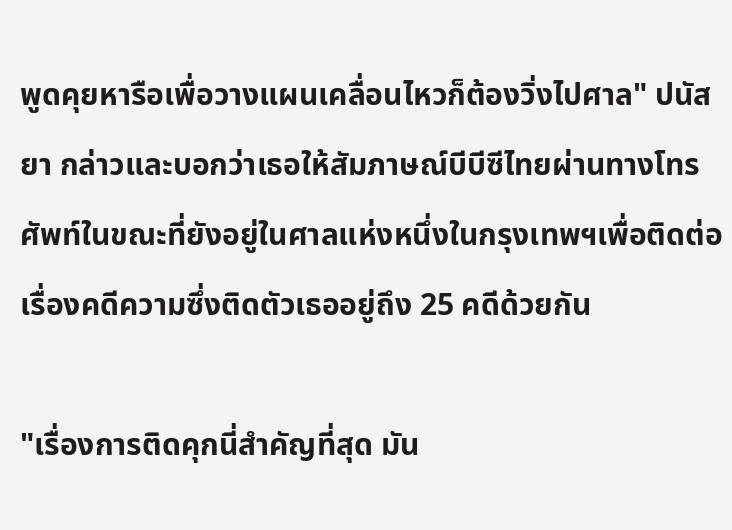พูดคุยหารือเพื่อวางแผนเคลื่อนไหวก็ต้องวิ่งไปศาล" ปนัสยา กล่าวและบอกว่าเธอให้สัมภาษณ์บีบีซีไทยผ่านทางโทรศัพท์ในขณะที่ยังอยู่ในศาลแห่งหนึ่งในกรุงเทพฯเพื่อติดต่อเรื่องคดีความซึ่งติดตัวเธออยู่ถึง 25 คดีด้วยกัน

"เรื่องการติดคุกนี่สำคัญที่สุด มัน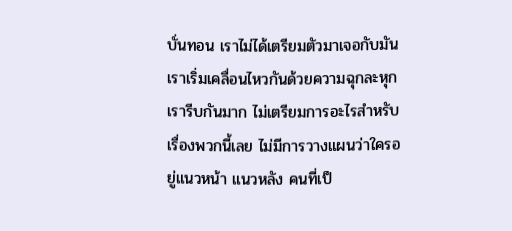บั่นทอน เราไม่ได้เตรียมตัวมาเจอกับมัน เราเริ่มเคลื่อนไหวกันด้วยความฉุกละหุก เรารีบกันมาก ไม่เตรียมการอะไรสำหรับเรื่องพวกนี้เลย ไม่มีการวางแผนว่าใครอยู่แนวหน้า แนวหลัง คนที่เป็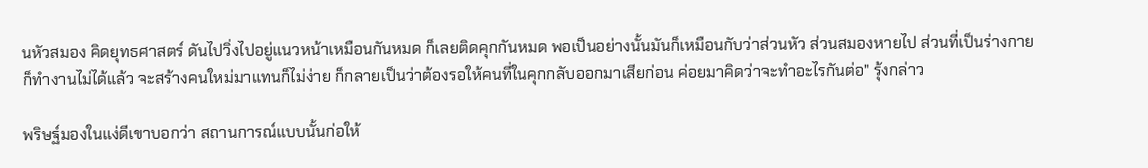นหัวสมอง คิดยุทธศาสตร์ ดันไปวิ่งไปอยู่แนวหน้าเหมือนกันหมด ก็เลยติดคุกกันหมด พอเป็นอย่างนั้นมันก็เหมือนกับว่าส่วนหัว ส่วนสมองหายไป ส่วนที่เป็นร่างกายก็ทำงานไม่ได้แล้ว จะสร้างคนใหม่มาแทนก็ไม่ง่าย ก็กลายเป็นว่าต้องรอให้คนที่ในคุกกลับออกมาเสียก่อน ค่อยมาคิดว่าจะทำอะไรกันต่อ" รุ้งกล่าว

พริษฐ์มองในแง่ดีเขาบอกว่า สถานการณ์แบบนั้นก่อให้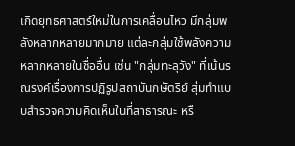เกิดยุทธศาสตร์ใหม่ในการเคลื่อนไหว มีกลุ่มพลังหลากหลายมากมาย แต่ละกลุ่มใช้พลังความหลากหลายในชื่ออื่น เช่น "กลุ่มทะลุวัง" ที่เน้นรณรงค์เรื่องการปฏิรูปสถาบันกษัตริย์ สุ่มทำแบบสำรวจความคิดเห็นในที่สาธารณะ หรื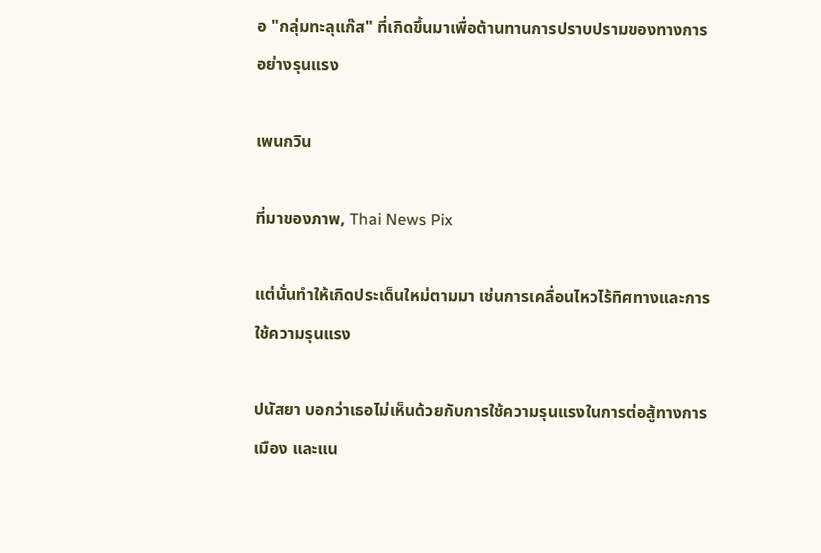อ "กลุ่มทะลุแก๊ส" ที่เกิดขึ้นมาเพื่อต้านทานการปราบปรามของทางการอย่างรุนแรง

เพนกวิน

ที่มาของภาพ, Thai News Pix

แต่นั่นทำให้เกิดประเด็นใหม่ตามมา เช่นการเคลื่อนไหวไร้ทิศทางและการใช้ความรุนแรง

ปนัสยา บอกว่าเธอไม่เห็นด้วยกับการใช้ความรุนแรงในการต่อสู้ทางการเมือง และแน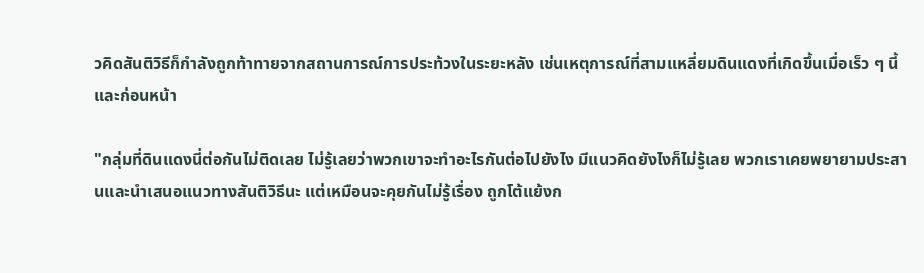วคิดสันติวิธีก็กำลังถูกท้าทายจากสถานการณ์การประท้วงในระยะหลัง เช่นเหตุการณ์ที่สามแหลี่ยมดินแดงที่เกิดขึ้นเมื่อเร็ว ๆ นี้และก่อนหน้า

"กลุ่มที่ดินแดงนี่ต่อกันไม่ติดเลย ไม่รู้เลยว่าพวกเขาจะทำอะไรกันต่อไปยังไง มีแนวคิดยังไงก็ไม่รู้เลย พวกเราเคยพยายามประสานและนำเสนอแนวทางสันติวิธีนะ แต่เหมือนจะคุยกันไม่รู้เรื่อง ถูกโต้แย้งก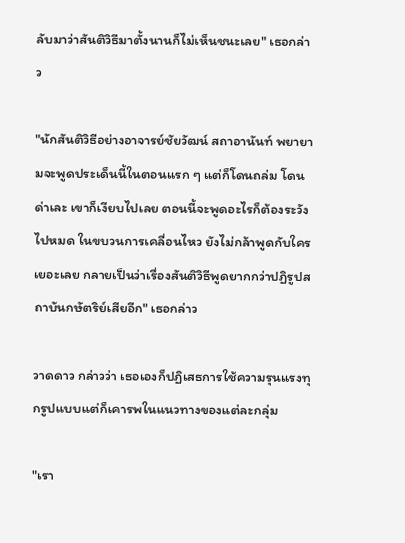ลับมาว่าสันติวิธีมาตั้งนานก็ไม่เห็นชนะเลย" เธอกล่าว

"นักสันติวิธีอย่างอาจารย์ชัยวัฒน์ สถาอานันท์ พยายามจะพูดประเด็นนี้ในตอนแรก ๆ แต่ก็โดนถล่ม โดนด่าเละ เขาก็เงียบไปเลย ตอนนี้จะพูดอะไรก็ต้องระวังไปหมด ในขบวนการเคลื่อนไหว ยังไม่กล้าพูดกับใครเยอะเลย กลายเป็นว่าเรื่องสันติวิธีพูดยากกว่าปฏิรูปสถาบันกษัตริย์เสียอีก" เธอกล่าว

วาดดาว กล่าวว่า เธอเองก็ปฏิเสธการใช้ความรุนแรงทุกรูปแบบแต่ก็เคารพในแนวทางของแต่ละกลุ่ม

"เรา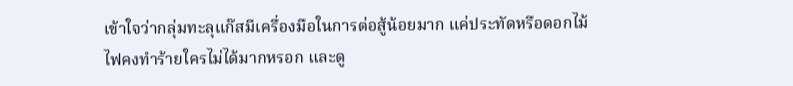เข้าใจว่ากลุ่มทะลุแก๊สมีเครื่องมือในการต่อสู้น้อยมาก แค่ประทัดหรือดอกไม้ไฟคงทำร้ายใครไม่ได้มากหรอก และดู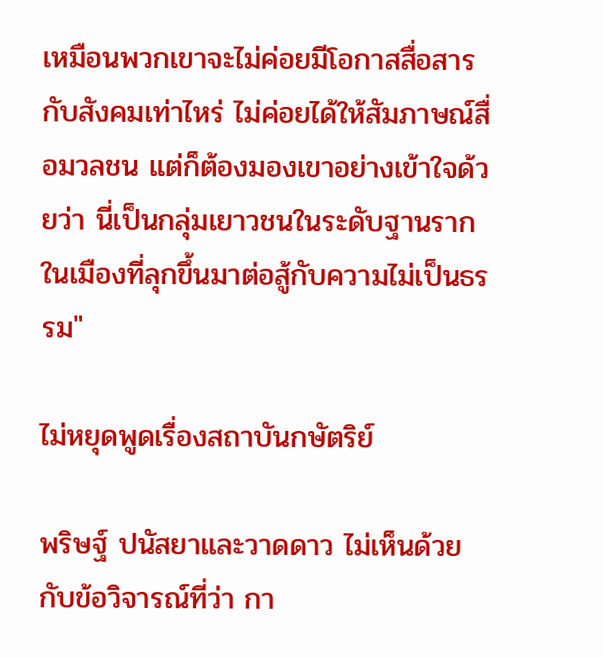เหมือนพวกเขาจะไม่ค่อยมีโอกาสสื่อสารกับสังคมเท่าไหร่ ไม่ค่อยได้ให้สัมภาษณ์สื่อมวลชน แต่ก็ต้องมองเขาอย่างเข้าใจด้วยว่า นี่เป็นกลุ่มเยาวชนในระดับฐานรากในเมืองที่ลุกขึ้นมาต่อสู้กับความไม่เป็นธรรม"

ไม่หยุดพูดเรื่องสถาบันกษัตริย์

พริษฐ์ ปนัสยาและวาดดาว ไม่เห็นด้วยกับข้อวิจารณ์ที่ว่า กา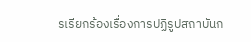รเรียกร้องเรื่องการปฏิรูปสถาบันก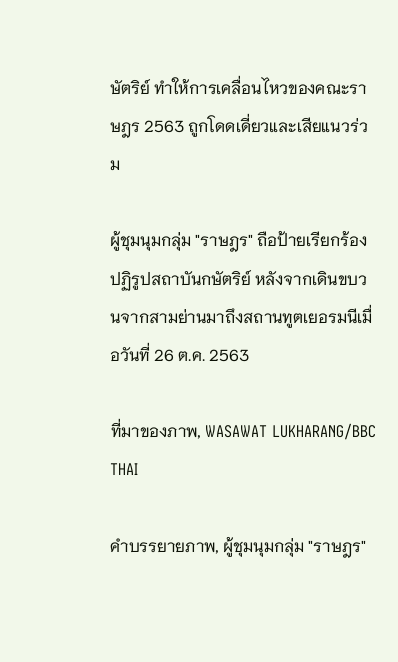ษัตริย์ ทำให้การเคลื่อนไหวของคณะราษฎร 2563 ถูกโดดเดี่ยวและเสียแนวร่วม

ผู้ชุมนุมกลุ่ม "ราษฎร" ถือป้ายเรียกร้องปฏิรูปสถาบันกษัตริย์ หลังจากเดินขบวนจากสามย่านมาถึงสถานทูตเยอรมนีเมื่อวันที่ 26 ต.ค. 2563

ที่มาของภาพ, WASAWAT LUKHARANG/BBC THAI

คำบรรยายภาพ, ผู้ชุมนุมกลุ่ม "ราษฎร"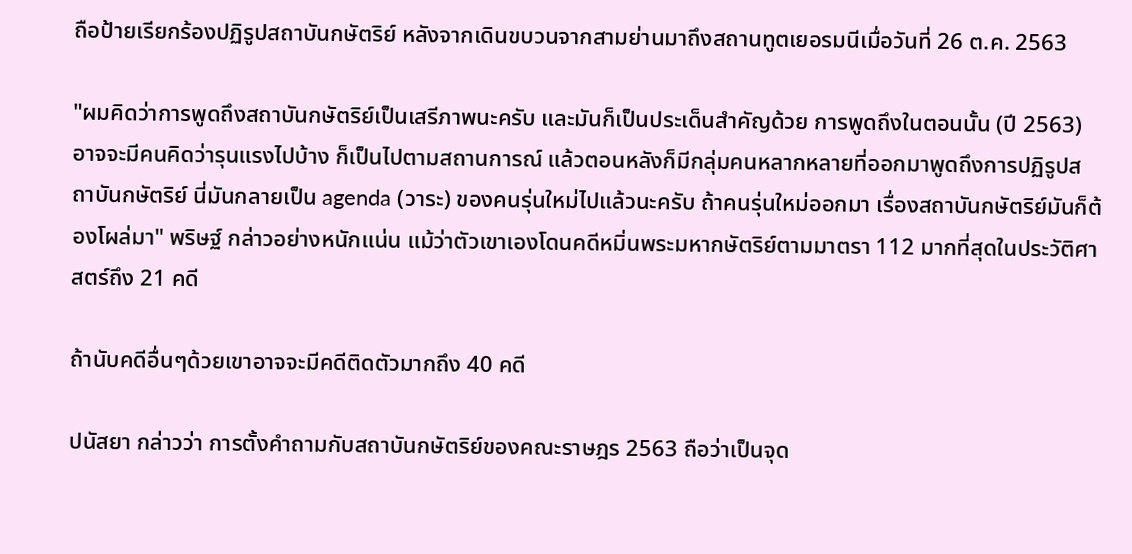ถือป้ายเรียกร้องปฏิรูปสถาบันกษัตริย์ หลังจากเดินขบวนจากสามย่านมาถึงสถานทูตเยอรมนีเมื่อวันที่ 26 ต.ค. 2563

"ผมคิดว่าการพูดถึงสถาบันกษัตริย์เป็นเสรีภาพนะครับ และมันก็เป็นประเด็นสำคัญด้วย การพูดถึงในตอนนั้น (ปี 2563) อาจจะมีคนคิดว่ารุนแรงไปบ้าง ก็เป็นไปตามสถานการณ์ แล้วตอนหลังก็มีกลุ่มคนหลากหลายที่ออกมาพูดถึงการปฏิรูปสถาบันกษัตริย์ นี่มันกลายเป็น agenda (วาระ) ของคนรุ่นใหม่ไปแล้วนะครับ ถ้าคนรุ่นใหม่ออกมา เรื่องสถาบันกษัตริย์มันก็ต้องโผล่มา" พริษฐ์ กล่าวอย่างหนักแน่น แม้ว่าตัวเขาเองโดนคดีหมิ่นพระมหากษัตริย์ตามมาตรา 112 มากที่สุดในประวัติศาสตร์ถึง 21 คดี

ถ้านับคดีอื่นๆด้วยเขาอาจจะมีคดีติดตัวมากถึง 40 คดี

ปนัสยา กล่าวว่า การตั้งคำถามกับสถาบันกษัตริย์ของคณะราษฎร 2563 ถือว่าเป็นจุด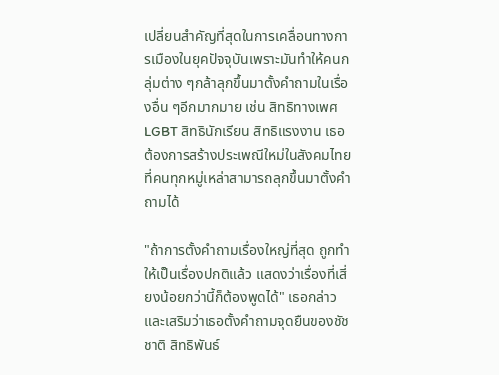เปลี่ยนสำคัญที่สุดในการเคลื่อนทางการเมืองในยุคปัจจุบันเพราะมันทำให้คนกลุ่มต่าง ๆกล้าลุกขึ้นมาตั้งคำถามในเรื่องอื่น ๆอีกมากมาย เช่น สิทธิทางเพศ LGBT สิทธินักเรียน สิทธิแรงงาน เธอต้องการสร้างประเพณีใหม่ในสังคมไทยที่คนทุกหมู่เหล่าสามารถลุกขึ้นมาตั้งคำถามได้

"ถ้าการตั้งคำถามเรื่องใหญ่ที่สุด ถูกทำให้เป็นเรื่องปกติแล้ว แสดงว่าเรื่องที่เสี่ยงน้อยกว่านี้ก็ต้องพูดได้" เธอกล่าว และเสริมว่าเธอตั้งคำถามจุดยืนของชัชชาติ สิทธิพันธ์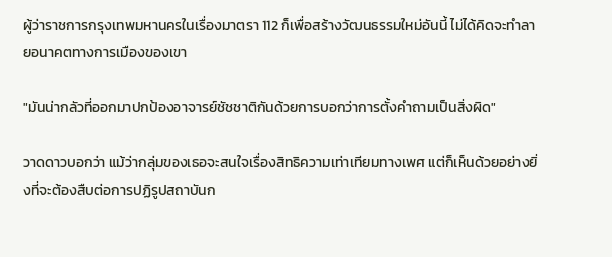ผู้ว่าราชการกรุงเทพมหานครในเรื่องมาตรา 112 ก็เพื่อสร้างวัฒนธรรมใหม่อันนี้ ไม่ได้คิดจะทำลายอนาคตทางการเมืองของเขา

"มันน่ากลัวที่ออกมาปกป้องอาจารย์ชัชชาติกันด้วยการบอกว่าการตั้งคำถามเป็นสิ่งผิด"

วาดดาวบอกว่า แม้ว่ากลุ่มของเธอจะสนใจเรื่องสิทธิความเท่าเทียมทางเพศ แต่ก็เห็นด้วยอย่างยิ่งที่จะต้องสืบต่อการปฏิรูปสถาบันก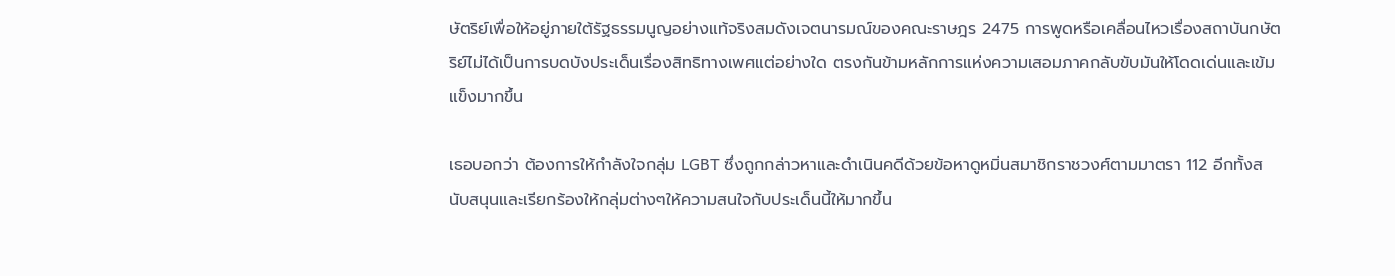ษัตริย์เพื่อให้อยู่ภายใต้รัฐธรรมนูญอย่างแท้จริงสมดังเจตนารมณ์ของคณะราษฎร 2475 การพูดหรือเคลื่อนไหวเรื่องสถาบันกษัตริย์ไม่ได้เป็นการบดบังประเด็นเรื่องสิทธิทางเพศแต่อย่างใด ตรงกันข้ามหลักการแห่งความเสอมภาคกลับขับมันให้โดดเด่นและเข้มแข็งมากขึ้น

เธอบอกว่า ต้องการให้กำลังใจกลุ่ม LGBT ซึ่งถูกกล่าวหาและดำเนินคดีด้วยข้อหาดูหมิ่นสมาชิกราชวงศ์ตามมาตรา 112 อีกทั้งสนับสนุนและเรียกร้องให้กลุ่มต่างๆให้ความสนใจกับประเด็นนี้ให้มากขึ้น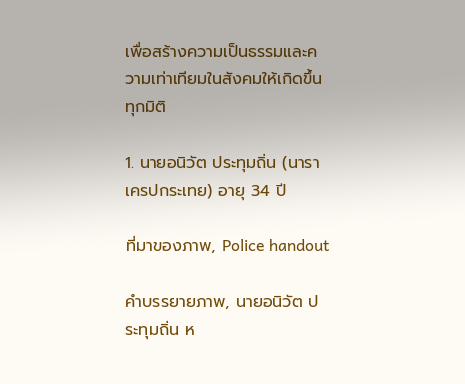เพื่อสร้างความเป็นธรรมและความเท่าเทียมในสังคมให้เกิดขึ้นทุกมิติ

1. นายอนิวัต ประทุมถิ่น (นารา เครปกระเทย) อายุ 34 ปี

ที่มาของภาพ, Police handout

คำบรรยายภาพ, นายอนิวัต ประทุมถิ่น ห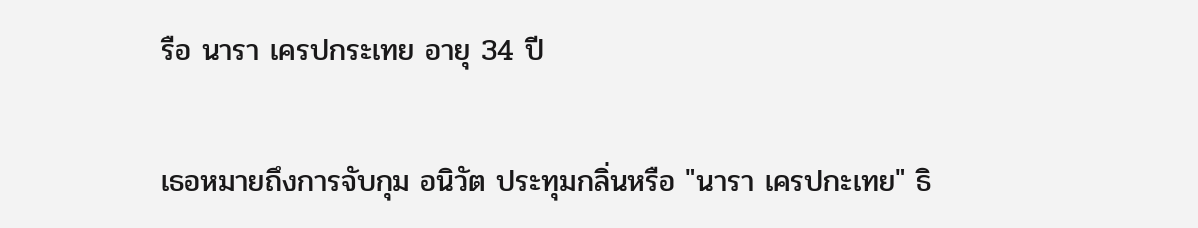รือ นารา เครปกระเทย อายุ 34 ปี

เธอหมายถึงการจับกุม อนิวัต ประทุมกลิ่นหรือ "นารา เครปกะเทย" ธิ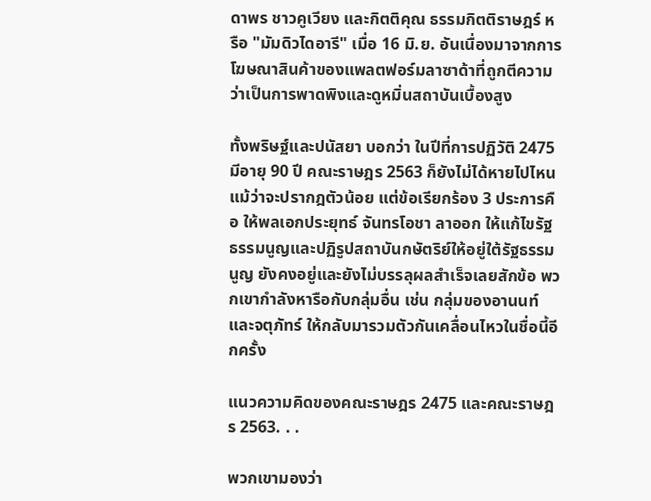ดาพร ชาวคูเวียง และกิตติคุณ ธรรมกิตติราษฎร์ หรือ "มัมดิวไดอารี" เมื่อ 16 มิ.ย. อันเนื่องมาจากการโฆษณาสินค้าของแพลตฟอร์มลาซาด้าที่ถูกตีความว่าเป็นการพาดพิงและดูหมิ่นสถาบันเบื้องสูง

ทั้งพริษฐ์และปนัสยา บอกว่า ในปีที่การปฏิวัติ 2475 มีอายุ 90 ปี คณะราษฎร 2563 ก็ยังไม่ได้หายไปไหนแม้ว่าจะปรากฎตัวน้อย แต่ข้อเรียกร้อง 3 ประการคือ ให้พลเอกประยุทธ์ จันทรโอชา ลาออก ให้แก้ไขรัฐธรรมนูญและปฏิรูปสถาบันกษัตริย์ให้อยู่ใต้รัฐธรรมนูญ ยังคงอยู่และยังไม่บรรลุผลสำเร็จเลยสักข้อ พวกเขากำลังหารือกับกลุ่มอื่น เช่น กลุ่มของอานนท์และจตุภัทร์ ให้กลับมารวมตัวกันเคลื่อนไหวในชื่อนี้อีกครั้ง

แนวความคิดของคณะราษฎร 2475 และคณะราษฎร 2563. . .

พวกเขามองว่า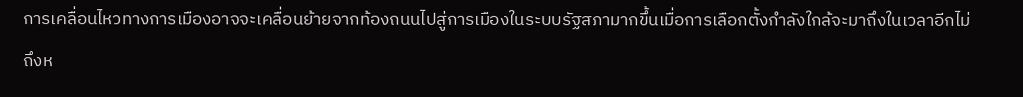การเคลื่อนไหวทางการเมืองอาจจะเคลื่อนย้ายจากท้องถนนไปสู่การเมืองในระบบรัฐสภามากขึ้นเมื่อการเลือกตั้งกำลังใกล้จะมาถึงในเวลาอีกไม่ถึงห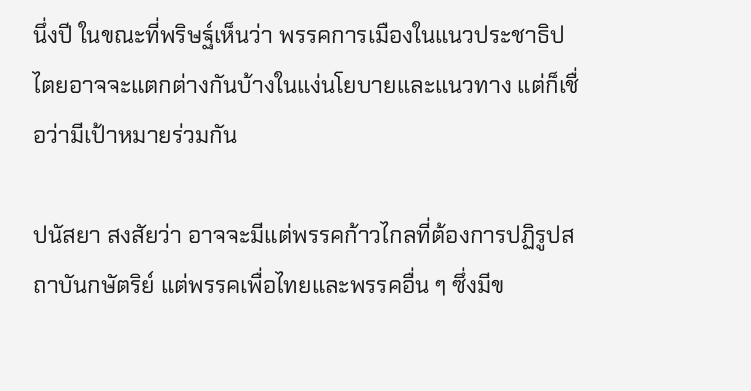นึ่งปี ในขณะที่พริษฐ์เห็นว่า พรรคการเมืองในแนวประชาธิปไตยอาจจะแตกต่างกันบ้างในแง่นโยบายและแนวทาง แต่ก็เชื่อว่ามีเป้าหมายร่วมกัน

ปนัสยา สงสัยว่า อาจจะมีแต่พรรคก้าวไกลที่ต้องการปฏิรูปสถาบันกษัตริย์ แต่พรรคเพื่อไทยและพรรคอื่น ๆ ซึ่งมีข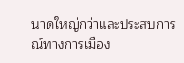นาดใหญ่กว่าและประสบการณ์ทางการเมือง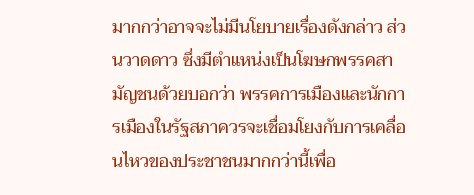มากกว่าอาจจะไม่มีนโยบายเรื่องดังกล่าว ส่วนวาดดาว ซึ่งมีตำแหน่งเป็นโฆษกพรรคสามัญชนด้วยบอกว่า พรรคการเมืองและนักการเมืองในรัฐสภาควรจะเชื่อมโยงกับการเคลื่อนไหวของประชาชนมากกว่านี้เพื่อ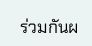ร่วมกันผ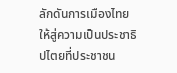ลักดันการเมืองไทยให้สู่ความเป็นประชาธิปไตยที่ประชาชน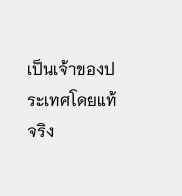เป็นเจ้าของประเทศโดยแท้จริง